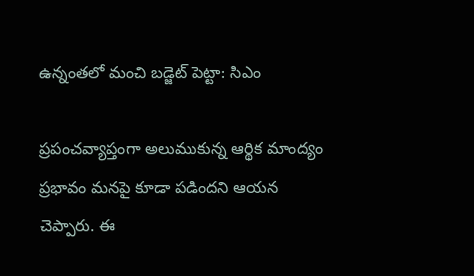ఉన్నంతలో మంచి బడ్జెట్ పెట్టా: సిఎం

ప్రపంచవ్యాప్తంగా అలుముకున్న ఆర్థిక మాంద్యం ప్రభావం మనపై కూడా పడిందని ఆయన చెప్పారు. ఈ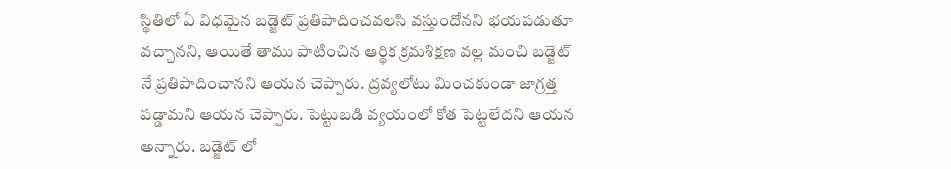స్థితిలో ఏ విధమైన బడ్జెట్ ప్రతిపాదించవలసి వస్తుందోనని భయపడుతూ వచ్చానని, ఆయితే తాము పాటించిన ఆర్థిక క్రమశిక్షణ వల్ల మంచి బడ్జెట్ నే ప్రతిపాదించానని ఆయన చెప్పారు. ద్రవ్యలోటు మించకుండా జాగ్రత్త పడ్డామని ఆయన చెప్పారు. పెట్టుబడి వ్యయంలో కోత పెట్టలేదని ఆయన అన్నారు. బడ్జెట్ లో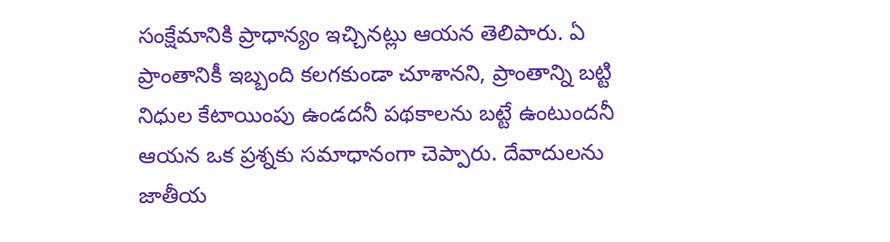సంక్షేమానికి ప్రాధాన్యం ఇచ్చినట్లు ఆయన తెలిపారు. ఏ ప్రాంతానికీ ఇబ్బంది కలగకుండా చూశానని, ప్రాంతాన్ని బట్టి నిధుల కేటాయింపు ఉండదనీ పథకాలను బట్టే ఉంటుందనీ ఆయన ఒక ప్రశ్నకు సమాధానంగా చెప్పారు. దేవాదులను జాతీయ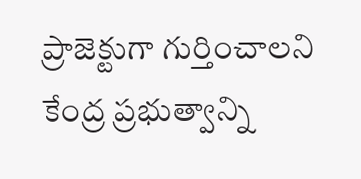ప్రాజెక్టుగా గుర్తించాలని కేంద్ర ప్రభుత్వాన్ని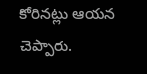కోరినట్లు ఆయన చెప్పారు.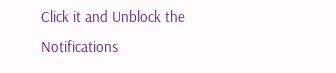Click it and Unblock the Notifications